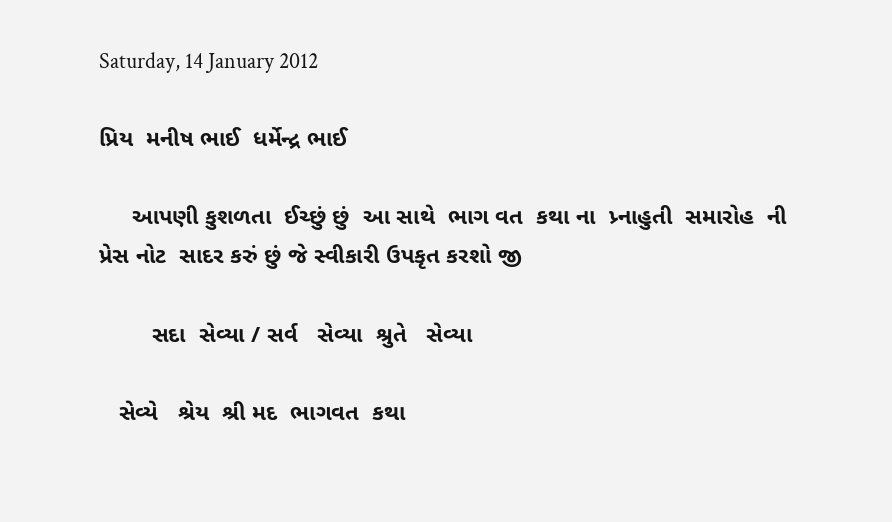Saturday, 14 January 2012

પ્રિય  મનીષ ભાઈ  ધર્મેન્દ્ર ભાઈ

     આપણી કુશળતા  ઈચ્છું છું  આ સાથે  ભાગ વત  કથા ના  પ્ર્નાહુતી  સમારોહ  ની  પ્રેસ નોટ  સાદર કરું છું જે સ્વીકારી ઉપકૃત કરશો જી

        સદા  સેવ્યા / સર્વ   સેવ્યા  શ્રુતે   સેવ્યા

   સેવ્યે   શ્રેય  શ્રી મદ  ભાગવત  કથા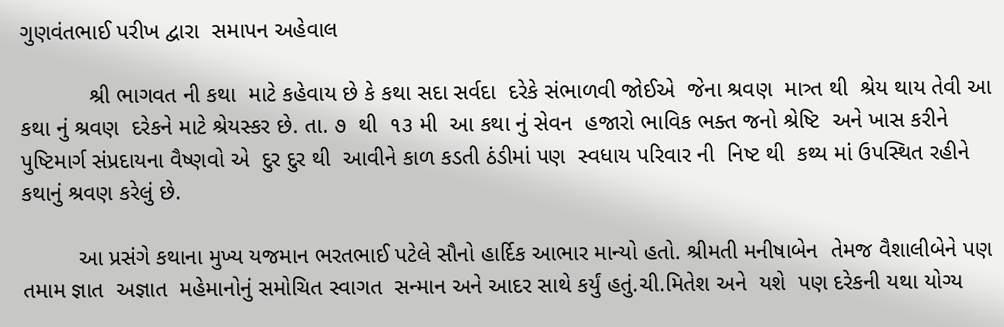ગુણવંતભાઈ પરીખ દ્વારા  સમાપન અહેવાલ

           શ્રી ભાગવત ની કથા  માટે કહેવાય છે કે કથા સદા સર્વદા  દરેકે સંભાળવી જોઈએ  જેના શ્રવણ  માત્ર્ત થી  શ્રેય થાય તેવી આ કથા નું શ્રવણ  દરેકને માટે શ્રેયસ્કર છે. તા. ૭  થી  ૧૩ મી  આ કથા નું સેવન  હજારો ભાવિક ભક્ત જનો શ્રેષ્ટિ  અને ખાસ કરીને  પુષ્ટિમાર્ગ સંપ્રદાયના વૈષ્ણવો એ  દુર દુર થી  આવીને કાળ કડતી ઠંડીમાં પણ  સ્વધાય પરિવાર ની  નિષ્ટ થી  કથ્ય માં ઉપસ્થિત રહીને કથાનું શ્રવણ કરેલું છે.

         આ પ્રસંગે કથાના મુખ્ય યજમાન ભરતભાઈ પટેલે સૌનો હાર્દિક આભાર માન્યો હતો. શ્રીમતી મનીષાબેન  તેમજ વૈશાલીબેને પણ તમામ જ્ઞાત  અજ્ઞાત  મહેમાનોનું સમોચિત સ્વાગત  સન્માન અને આદર સાથે કર્યું હતું.ચી.મિતેશ અને  યશે  પણ દરેકની યથા યોગ્ય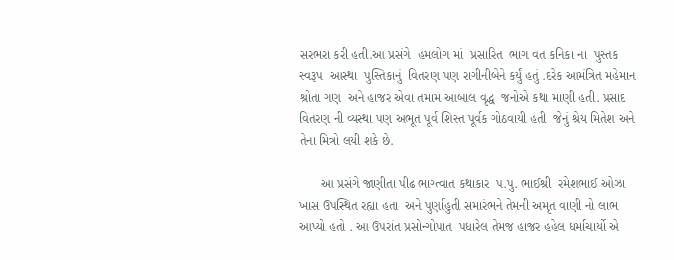સરભરા કરી હતી.આ પ્રસંગે  હમલોગ માં  પ્રસારિત  ભાગ વત કનિકા ના  પુસ્તક સ્વરૂપ  આસ્થા  પુસ્તિકાનું  વિતરણ પણ રાગીનીબેને કર્યું હતું .દરેક આમંત્રિત મહેમાન શ્રોતા ગણ  અને હાજર એવા તમામ આબાલ વૃદ્ધ  જનોએ કથા માણી હતી. પ્રસાદ વિતરણ ની વ્યસ્થા પણ અભૂત પૂર્વ શિસ્ત પૂર્વક ગોઠવાયી હતી  જેનું શ્રેય મિતેશ અને તેના મિત્રો લયી શકે છે.

      આ પ્રસંગે જાણીતા પીઢ ભાગ્ત્વાત કથાકાર  પ.પુ. ભાઈશ્રી  રમેશભાઈ ઓઝા ખાસ ઉપસ્થિત રહ્યા હતા  અને પુર્ણાહુતી સમારંભને તેમની અમૃત વાણી નો લાભ આપ્યો હતો . આ ઉપરાંત પ્રસોન્ગોપાત  પધારેલ તેમજ હાજર હહેલ ધર્માચાર્યો એ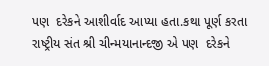પણ  દરેકને આશીર્વાદ આપ્યા હતા.કથા પૂર્ણ કરતા  રાષ્ટ્રીય સંત શ્રી ચીન્મયાનાન્દજી એ પણ  દરેકને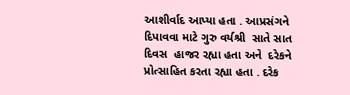આશીર્વાદ આપ્યા હતા . આપ્રસંગને  દિપાવવા માટે ગુરુ વર્યશ્રી  સાતે સાત દિવસ  હાજર રહ્યા હતા અને  દરેકને  પ્રોત્સાહિત કરતા રહ્યા હતા . દરેક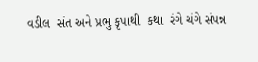વડીલ  સંત અને પ્રભુ કૃપાથી  કથા  રંગે ચંગે સંપન્ન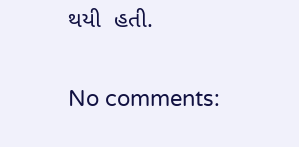થયી  હતી.

No comments: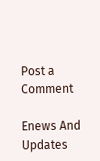Post a Comment

Enews And Updates